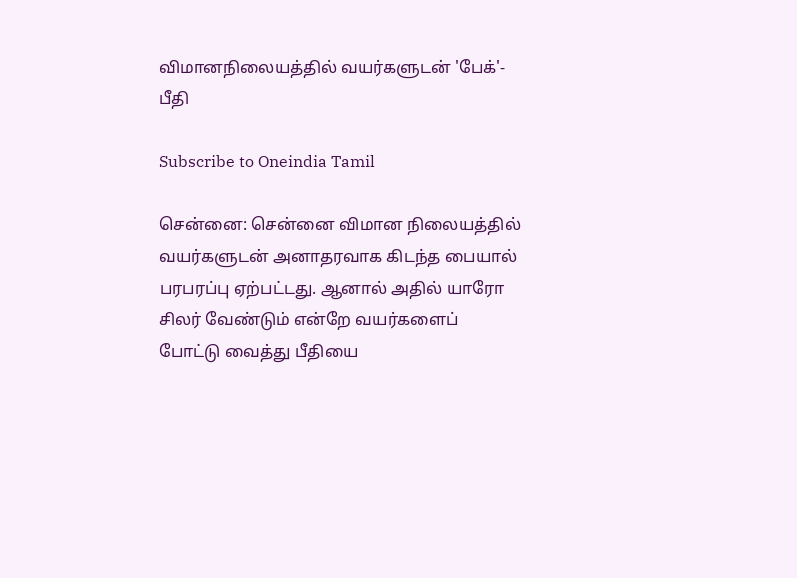விமானநிலையத்தில் வயர்களுடன் 'பேக்'- பீதி

Subscribe to Oneindia Tamil

சென்னை: சென்னை விமான நிலையத்தில் வயர்களுடன் அனாதரவாக கிடந்த பையால் பரபரப்பு ஏற்பட்டது. ஆனால் அதில் யாரோ சிலர் வேண்டும் என்றே வயர்களைப் போட்டு வைத்து பீதியை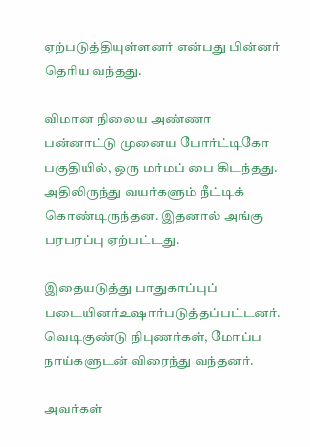ஏற்படுத்தியுள்ளனர் என்பது பின்னர் தெரிய வந்தது.

விமான நிலைய அண்ணா பன்னாட்டு முனைய போர்ட்டிகோ பகுதியில், ஒரு மர்மப் பை கிடந்தது. அதிலிருந்து வயர்களும் நீட்டிக் கொண்டிருந்தன. இதனால் அங்கு பரபரப்பு ஏற்பட்டது.

இதையடுத்து பாதுகாப்புப் படையினர்உஷார்படுத்தப்பட்டனர். வெடிகுண்டு நிபுணர்கள், மோப்ப நாய்களுடன் விரைந்து வந்தனர்.

அவர்கள்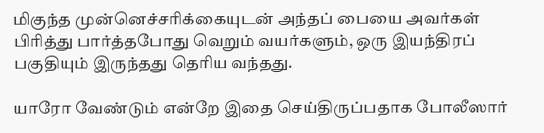மிகுந்த முன்னெச்சரிக்கையுடன் அந்தப் பையை அவர்கள் பிரித்து பார்த்தபோது வெறும் வயர்களும், ஒரு இயந்திரப் பகுதியும் இருந்தது தெரிய வந்தது.

யாரோ வேண்டும் என்றே இதை செய்திருப்பதாக போலீஸார்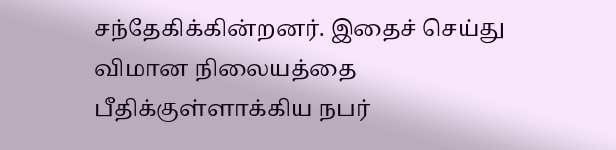சந்தேகிக்கின்றனர். இதைச் செய்து விமான நிலையத்தை பீதிக்குள்ளாக்கிய நபர்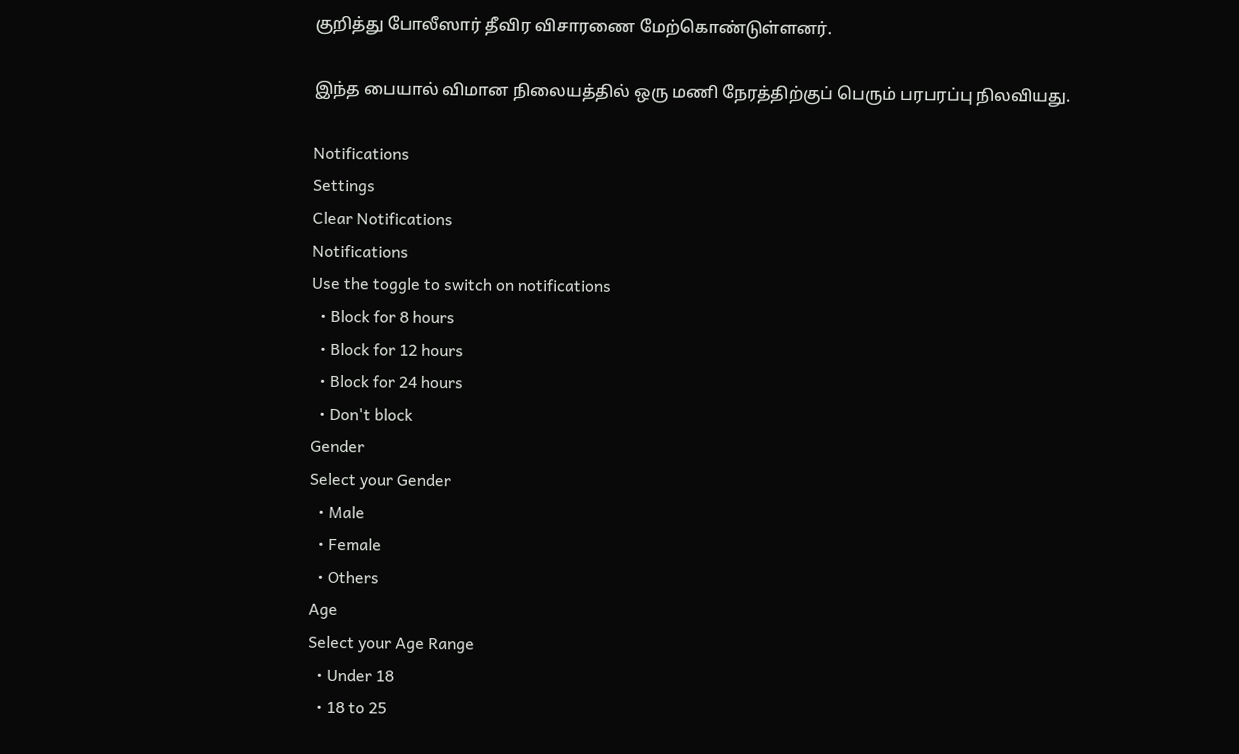குறித்து போலீஸார் தீவிர விசாரணை மேற்கொண்டுள்ளனர்.

இந்த பையால் விமான நிலையத்தில் ஒரு மணி நேரத்திற்குப் பெரும் பரபரப்பு நிலவியது.

Notifications
Settings
Clear Notifications
Notifications
Use the toggle to switch on notifications
  • Block for 8 hours
  • Block for 12 hours
  • Block for 24 hours
  • Don't block
Gender
Select your Gender
  • Male
  • Female
  • Others
Age
Select your Age Range
  • Under 18
  • 18 to 25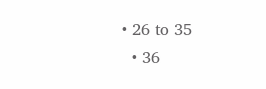• 26 to 35
  • 36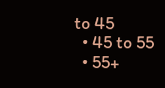to 45
  • 45 to 55
  • 55+